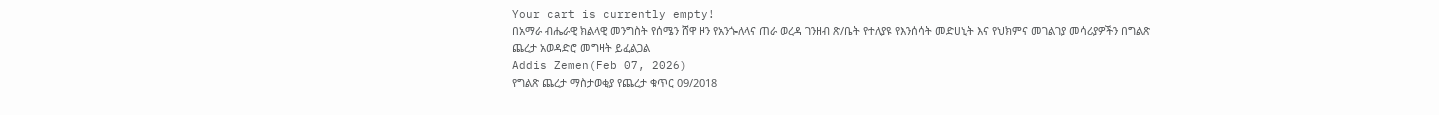Your cart is currently empty!
በአማራ ብሔራዊ ክልላዊ መንግስት የሰሜን ሸዋ ዞን የአንጐለላና ጠራ ወረዳ ገንዘብ ጽ/ቤት የተለያዩ የእንሰሳት መድሀኒት እና የህክምና መገልገያ መሳሪያዎችን በግልጽ ጨረታ አወዳድሮ መግዛት ይፈልጋል
Addis Zemen(Feb 07, 2026)
የግልጽ ጨረታ ማስታወቂያ የጨረታ ቁጥር 09/2018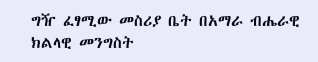ግዥ ፈፃሚው መስሪያ ቤት በአማራ ብሔራዊ ክልላዊ መንግስት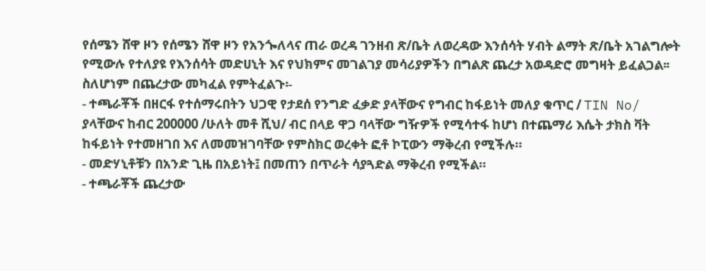የሰሜን ሸዋ ዞን የሰሜን ሸዋ ዞን የአንጐለላና ጠራ ወረዳ ገንዘብ ጽ/ቤት ለወረዳው እንሰሳት ሃብት ልማት ጽ/ቤት አገልግሎት የሚውሉ የተለያዩ የእንሰሳት መድሀኒት እና የህክምና መገልገያ መሳሪያዎችን በግልጽ ጨረታ አወዳድሮ መግዛት ይፈልጋል፡፡ ስለሆነም በጨረታው መካፈል የምትፈልጉ፡-
- ተጫራቾች በዘርፋ የተሰማሩበትን ህጋዊ የታደሰ የንግድ ፈቃድ ያላቸውና የግብር ከፋይነት መለያ ቁጥር / TIN No/ ያላቸውና ከብር 200000 /ሁለት መቶ ሺህ/ ብር በላይ ዋጋ ባላቸው ግዥዎች የሚሳተፋ ከሆነ በተጨማሪ እሴት ታክስ ቫት ከፋይነት የተመዘገበ እና ለመመዝገባቸው የምስክር ወረቀት ፎቶ ኮፒውን ማቅረብ የሚችሉ።
- መድሃኒቶቹን በአንድ ጊዜ በአይነት፤ በመጠን በጥራት ሳያጓድል ማቅረብ የሚችል።
- ተጫራቾች ጨረታው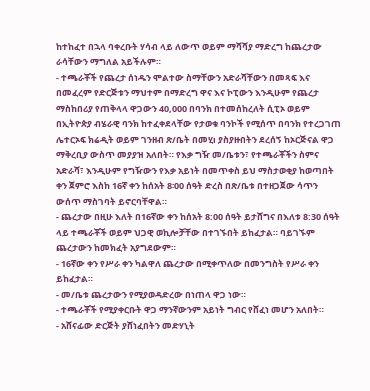ከተከፈተ በኋላ ባቀረቡት ሃሳብ ላይ ለውጥ ወይም ማሻሻያ ማድረግ ከጨረታው ራሳቸውን ማግለል አይችሉም።
- ተጫራቾች የጨረታ ሰነዱን ሞልተው ስማቸውን አድራሻቸውን በመጻፍ እና በመፈረም የድርጅቱን ማህተም በማድረግ ዋና እና ኮፒውን እንዲሁም የጨረታ ማስከበሪያ የጠቅላላ ዋጋውን 40,000 በባንክ በተመሰከረለት ሲፒኦ ወይም በኢትዮጵያ ብሄራዊ ባንክ ከተፈቀደላቸው የታወቁ ባንኮች የሚሰጥ በባንክ የተረጋገጠ ሌተርኦፍ ክሬዲት ወይም ገንዘብ ጽ/ቤት በመሂı ያስያዙበትን ደረሰኝ ከኦርጅናል ዋጋ ማቅረቢያ ውስጥ መያያዝ አለበት። የእቃ ግዥ መ/ቤቱን፣ የተጫራቾችን ስምና አድራሻ፣ እንዲሁም የግዥውን የእቃ አይነት በመጥቀስ ይህ ማስታወቂያ ከወጣበት ቀን ጀምሮ እስከ 16ኛ ቀን ከሰአት 8፡00 ሰዓት ድረስ በጽ/ቤቱ በተዘጋጀው ሳጥን ውሰጥ ማስገባት ይኖርባቸዋል።
- ጨረታው በዚሁ እለት በ16ኛው ቀን ከሰአት 8:00 ሰዓት ይታሸግና በእለቱ 8:30 ሰዓት ላይ ተጫራቾች ወይም ህጋዊ ወኪሎቻቸው በተገኙበት ይከፈታል። ባይገኙም ጨረታውን ከመክፈት አያግደውም።
- 16ኛው ቀን የሥራ ቀን ካልዋለ ጨረታው በሚቀጥለው በመንግስት የሥራ ቀን ይከፈታል።
- መ/ቤቱ ጨረታውን የሚያወዳድረው በነጠላ ዋጋ ነው።
- ተጫራቾች የሚያቀርቡት ዋጋ ማንኛውንም አይነት ግብር የሸፈነ መሆን አለበት።
- አሸናፊው ድርጅት ያሸነፈበትን መድሃኒት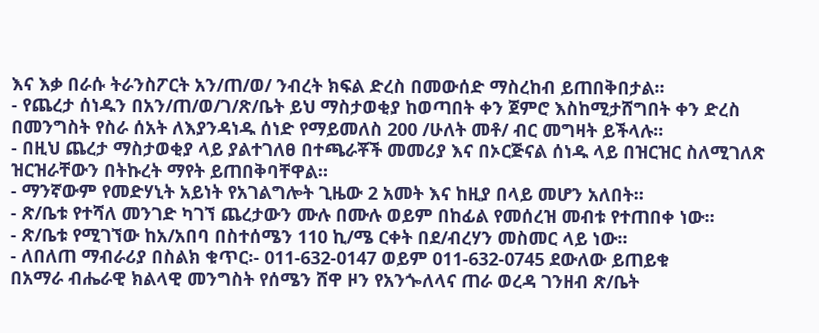እና እቃ በራሱ ትራንስፖርት አን/ጠ/ወ/ ንብረት ክፍል ድረስ በመውሰድ ማስረከብ ይጠበቅበታል።
- የጨረታ ሰነዱን በአን/ጠ/ወ/ገ/ጽ/ቤት ይህ ማስታወቂያ ከወጣበት ቀን ጀምሮ እስከሚታሸግበት ቀን ድረስ በመንግስት የስራ ሰአት ለእያንዳነዱ ሰነድ የማይመለስ 200 /ሁለት መቶ/ ብር መግዛት ይችላሉ።
- በዚህ ጨረታ ማስታወቂያ ላይ ያልተገለፀ በተጫራቾች መመሪያ እና በኦርጅናል ሰነዱ ላይ በዝርዝር ስለሚገለጽ ዝርዝራቸውን በትኩረት ማየት ይጠበቅባቸዋል።
- ማንኛውም የመድሃኒት አይነት የአገልግሎት ጊዜው 2 አመት እና ከዚያ በላይ መሆን አለበት።
- ጽ/ቤቱ የተሻለ መንገድ ካገኘ ጨረታውን ሙሉ በሙሉ ወይም በከፊል የመሰረዝ መብቱ የተጠበቀ ነው።
- ጽ/ቤቱ የሚገኘው ከአ/አበባ በስተሰሜን 110 ኪ/ሜ ርቀት በደ/ብረሃን መስመር ላይ ነው።
- ለበለጠ ማብራሪያ በስልክ ቁጥር፡- 011-632-0147 ወይም 011-632-0745 ደውለው ይጠይቁ
በአማራ ብሔራዊ ክልላዊ መንግስት የሰሜን ሸዋ ዞን የአንጐለላና ጠራ ወረዳ ገንዘብ ጽ/ቤት